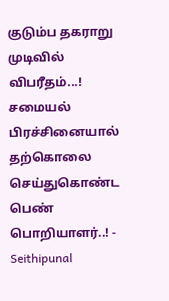குடும்ப தகராறு முடிவில் விபரீதம்...! சமையல் பிரச்சினையால் தற்கொலை செய்துகொண்ட பெண் பொறியாளர்..! - Seithipunal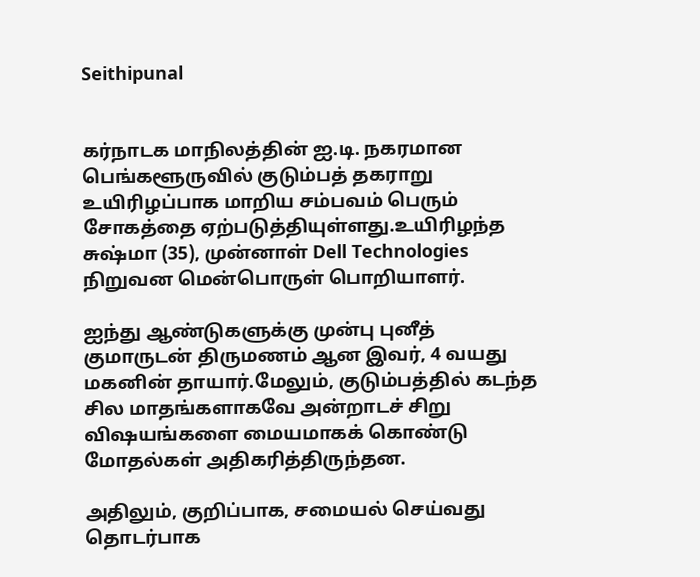Seithipunal


கர்நாடக மாநிலத்தின் ஐ.டி. நகரமான பெங்களூருவில் குடும்பத் தகராறு உயிரிழப்பாக மாறிய சம்பவம் பெரும் சோகத்தை ஏற்படுத்தியுள்ளது.உயிரிழந்த சுஷ்மா (35), முன்னாள் Dell Technologies நிறுவன மென்பொருள் பொறியாளர்.

ஐந்து ஆண்டுகளுக்கு முன்பு புனீத் குமாருடன் திருமணம் ஆன இவர், 4 வயது மகனின் தாயார்.மேலும், குடும்பத்தில் கடந்த சில மாதங்களாகவே அன்றாடச் சிறு விஷயங்களை மையமாகக் கொண்டு மோதல்கள் அதிகரித்திருந்தன.

அதிலும், குறிப்பாக, சமையல் செய்வது தொடர்பாக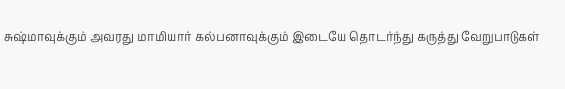சுஷ்மாவுக்கும் அவரது மாமியார் கல்பனாவுக்கும் இடையே தொடர்ந்து கருத்து வேறுபாடுகள்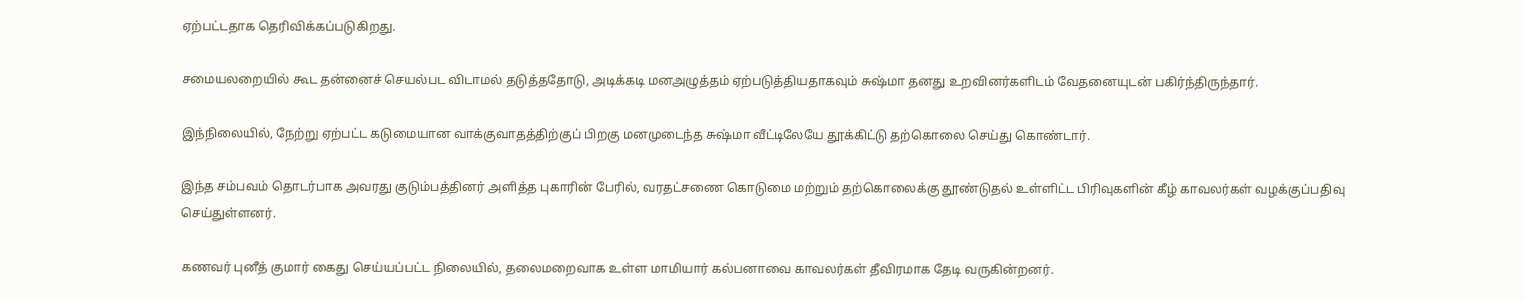ஏற்பட்டதாக தெரிவிக்கப்படுகிறது.

சமையலறையில் கூட தன்னைச் செயல்பட விடாமல் தடுத்ததோடு, அடிக்கடி மனஅழுத்தம் ஏற்படுத்தியதாகவும் சுஷ்மா தனது உறவினர்களிடம் வேதனையுடன் பகிர்ந்திருந்தார்.

இந்நிலையில், நேற்று ஏற்பட்ட கடுமையான வாக்குவாதத்திற்குப் பிறகு மனமுடைந்த சுஷ்மா வீட்டிலேயே தூக்கிட்டு தற்கொலை செய்து கொண்டார்.

இந்த சம்பவம் தொடர்பாக அவரது குடும்பத்தினர் அளித்த புகாரின் பேரில், வரதட்சணை கொடுமை மற்றும் தற்கொலைக்கு தூண்டுதல் உள்ளிட்ட பிரிவுகளின் கீழ் காவலர்கள் வழக்குப்பதிவு செய்துள்ளனர்.

கணவர் புனீத் குமார் கைது செய்யப்பட்ட நிலையில், தலைமறைவாக உள்ள மாமியார் கல்பனாவை காவலர்கள் தீவிரமாக தேடி வருகின்றனர்.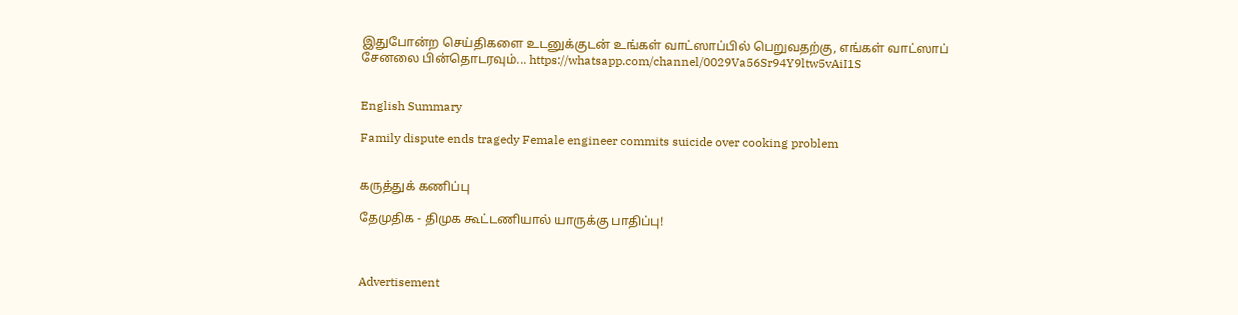இதுபோன்ற செய்திகளை உடனுக்குடன் உங்கள் வாட்ஸாப்பில் பெறுவதற்கு, எங்கள் வாட்ஸாப் சேனலை பின்தொடரவும்... https://whatsapp.com/channel/0029Va56Sr94Y9ltw5vAiI1S


English Summary

Family dispute ends tragedy Female engineer commits suicide over cooking problem


கருத்துக் கணிப்பு

தேமுதிக - திமுக கூட்டணியால் யாருக்கு பாதிப்பு!



Advertisement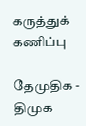கருத்துக் கணிப்பு

தேமுதிக - திமுக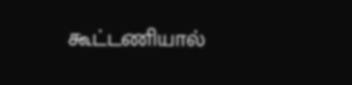கூட்டணியால்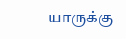யாருக்கு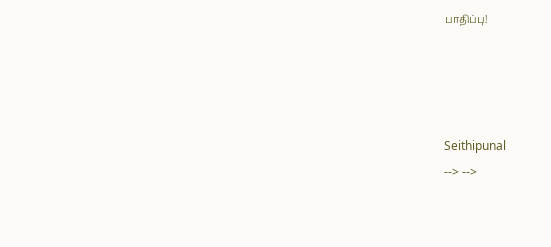பாதிப்பு!




Seithipunal
--> -->